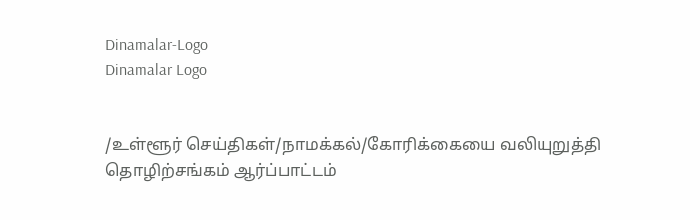Dinamalar-Logo
Dinamalar Logo


/உள்ளூர் செய்திகள்/நாமக்கல்/கோரிக்கையை வலியுறுத்தி தொழிற்சங்கம் ஆர்ப்பாட்டம்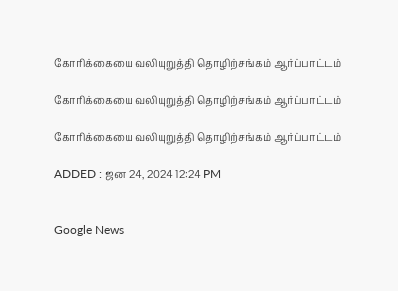கோரிக்கையை வலியுறுத்தி தொழிற்சங்கம் ஆர்ப்பாட்டம்

கோரிக்கையை வலியுறுத்தி தொழிற்சங்கம் ஆர்ப்பாட்டம்

கோரிக்கையை வலியுறுத்தி தொழிற்சங்கம் ஆர்ப்பாட்டம்

ADDED : ஜன 24, 2024 12:24 PM


Google News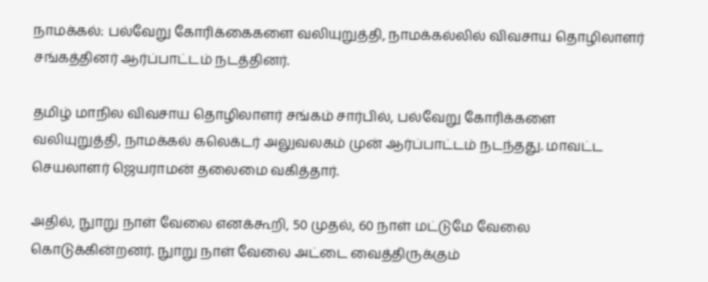நாமக்கல்: பல்வேறு கோரிக்கைகளை வலியுறுத்தி, நாமக்கல்லில் விவசாய தொழிலாளர் சங்கத்தினர் ஆர்ப்பாட்டம் நடத்தினர்.

தமிழ் மாநில விவசாய தொழிலாளர் சங்கம் சார்பில், பல்வேறு கோரிக்களை வலியுறுத்தி, நாமக்கல் கலெக்டர் அலுவலகம் முன் ஆர்ப்பாட்டம் நடந்தது. மாவட்ட செயலாளர் ஜெயராமன் தலைமை வகித்தார்.

அதில், நுாறு நாள் வேலை எனக்கூறி, 50 முதல், 60 நாள் மட்டுமே வேலை கொடுக்கின்றனர். நுாறு நாள் வேலை அட்டை வைத்திருக்கும்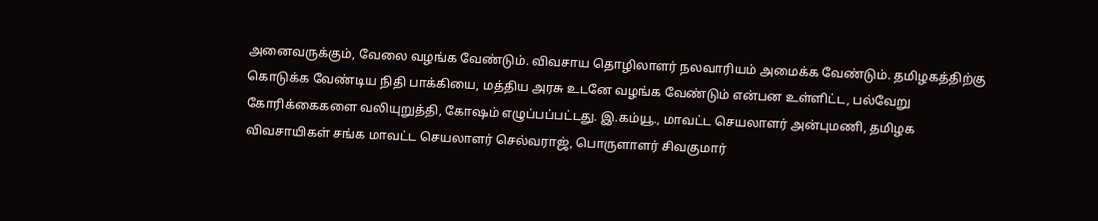அனைவருக்கும், வேலை வழங்க வேண்டும். விவசாய தொழிலாளர் நலவாரியம் அமைக்க வேண்டும். தமிழகத்திற்கு கொடுக்க வேண்டிய நிதி பாக்கியை, மத்திய அரசு உடனே வழங்க வேண்டும் என்பன உள்ளிட்ட, பல்வேறு கோரிக்கைகளை வலியுறுத்தி, கோஷம் எழுப்பப்பட்டது. இ.கம்யூ., மாவட்ட செயலாளர் அன்புமணி, தமிழக விவசாயிகள் சங்க மாவட்ட செயலாளர் செல்வராஜ், பொருளாளர் சிவகுமார்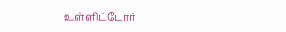உள்ளிட்டோர்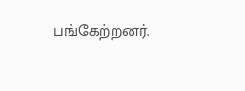பங்கேற்றனர்.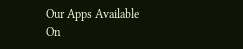Our Apps Available On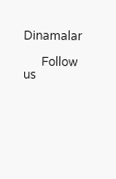Dinamalar

      Follow us